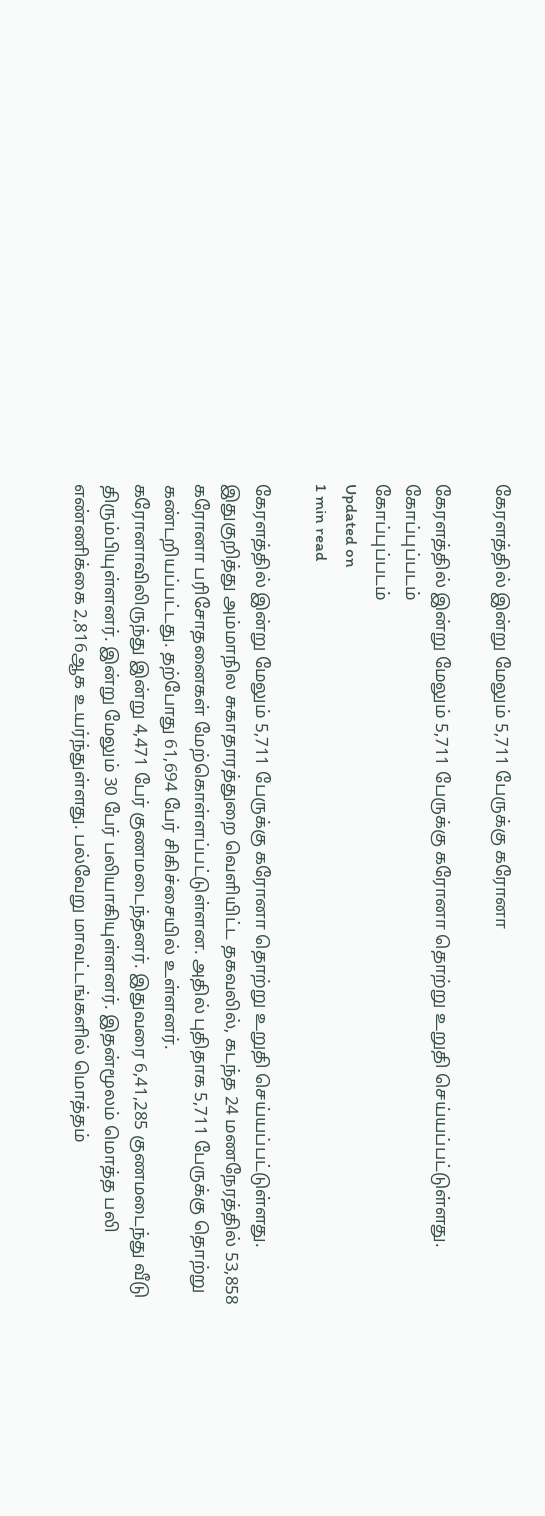கேரளத்தில் இன்று மேலும் 5,711 பேருக்கு கரோனா

கேரளத்தில் இன்று மேலும் 5,711 பேருக்கு கரோனா தொற்று உறுதி செய்யப்பட்டுள்ளது.
கோப்புப்படம்
கோப்புப்படம்
Updated on
1 min read

கேரளத்தில் இன்று மேலும் 5,711 பேருக்கு கரோனா தொற்று உறுதி செய்யப்பட்டுள்ளது.
இதுகுறித்து அம்மாநில சுகாதாரத்துறை வெளியிட்ட தகவலில், கடந்த 24 மணநேரத்தில் 53,858 கரோனா பரிசோதனைகள் மேற்கொள்ளப்பட்டுள்ளன. அதில் புதிதாக 5,711 பேருக்கு தொற்று கண்டறியப்பட்டது. தற்போது 61,694 பேர் சிகிச்சையில் உள்ளனர்.
கரோனாவிலிருந்து இன்று 4,471 பேர் குணமடைந்தனர். இதுவரை 6,41,285 குணமடைந்து வீடு திரும்பியுள்ளனர். இன்று மேலும் 30 பேர் பலியாகியுள்ளனர். இதன்மூலம் மொத்த பலி எண்ணிக்கை 2,816ஆக உயர்ந்துள்ளது. பல்வேறு மாவட்டங்களில் மொத்தம்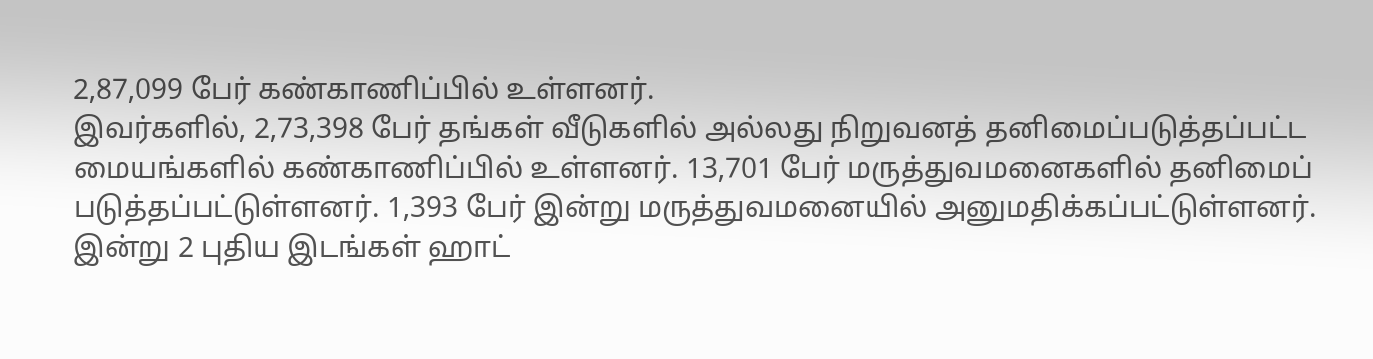2,87,099 பேர் கண்காணிப்பில் உள்ளனர்.
இவர்களில், 2,73,398 பேர் தங்கள் வீடுகளில் அல்லது நிறுவனத் தனிமைப்படுத்தப்பட்ட மையங்களில் கண்காணிப்பில் உள்ளனர். 13,701 பேர் மருத்துவமனைகளில் தனிமைப் படுத்தப்பட்டுள்ளனர். 1,393 பேர் இன்று மருத்துவமனையில் அனுமதிக்கப்பட்டுள்ளனர்.
இன்று 2 புதிய இடங்கள் ஹாட்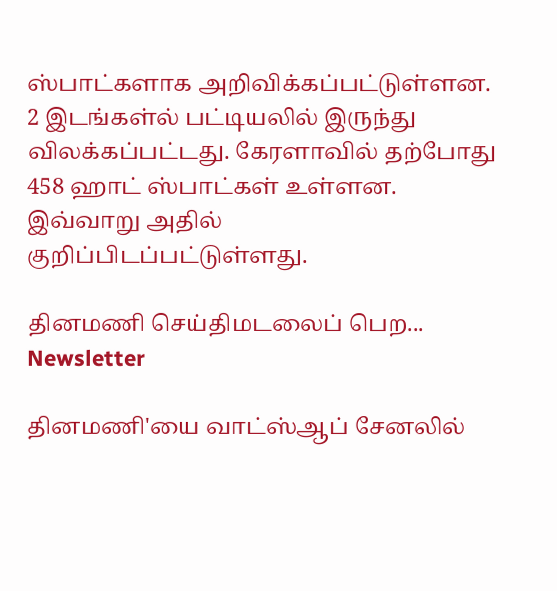ஸ்பாட்களாக அறிவிக்கப்பட்டுள்ளன. 2 இடங்கள்ல் பட்டியலில் இருந்து விலக்கப்பட்டது. கேரளாவில் தற்போது 458 ஹாட் ஸ்பாட்கள் உள்ளன. இவ்வாறு அதில் குறிப்பிடப்பட்டுள்ளது.

தினமணி செய்திமடலைப் பெற... Newsletter

தினமணி'யை வாட்ஸ்ஆப் சேனலில்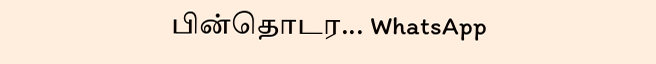பின்தொடர... WhatsApp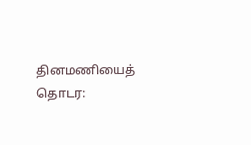தினமணியைத் தொடர: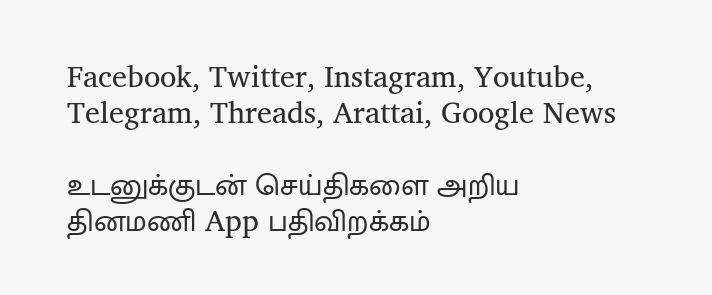Facebook, Twitter, Instagram, Youtube, Telegram, Threads, Arattai, Google News

உடனுக்குடன் செய்திகளை அறிய தினமணி App பதிவிறக்கம்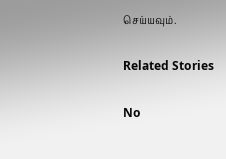செய்யவும்.

Related Stories

No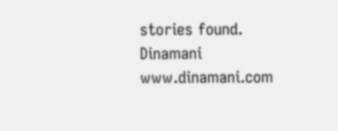stories found.
Dinamani
www.dinamani.com